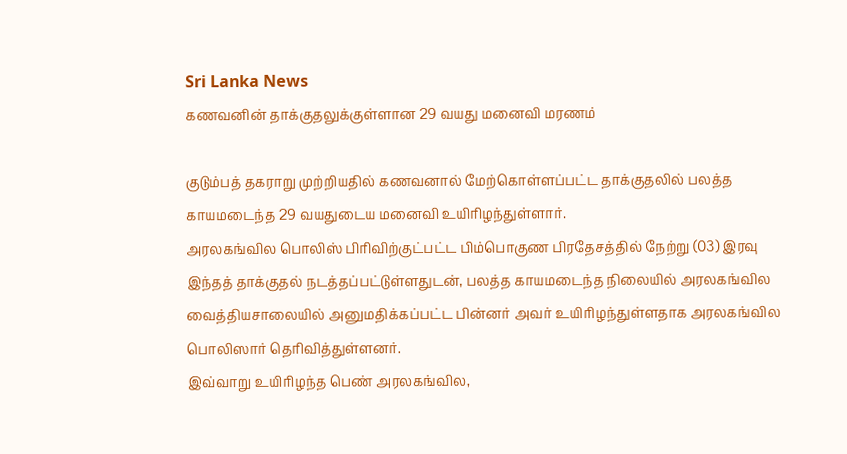Sri Lanka News
கணவனின் தாக்குதலுக்குள்ளான 29 வயது மனைவி மரணம்

குடும்பத் தகராறு முற்றியதில் கணவனால் மேற்கொள்ளப்பட்ட தாக்குதலில் பலத்த காயமடைந்த 29 வயதுடைய மனைவி உயிரிழந்துள்ளார்.
அரலகங்வில பொலிஸ் பிரிவிற்குட்பட்ட பிம்பொகுண பிரதேசத்தில் நேற்று (03) இரவு இந்தத் தாக்குதல் நடத்தப்பட்டுள்ளதுடன், பலத்த காயமடைந்த நிலையில் அரலகங்வில வைத்தியசாலையில் அனுமதிக்கப்பட்ட பின்னர் அவர் உயிரிழந்துள்ளதாக அரலகங்வில பொலிஸார் தெரிவித்துள்ளனர்.
இவ்வாறு உயிரிழந்த பெண் அரலகங்வில,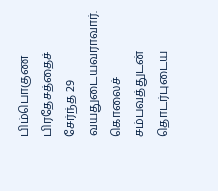பிம்பொகுண பிரதேசத்தைச் சேர்ந்த 29 வயதுடையவராவார்.
கொலைச் சம்பவத்துடன் தொடர்புடைய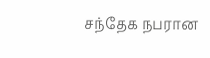சந்தேக நபரான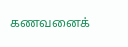கணவனைக்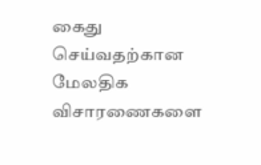கைது செய்வதற்கான மேலதிக விசாரணைகளை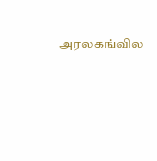அரலகங்வில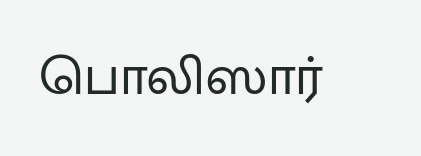பொலிஸார்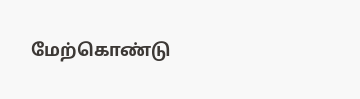மேற்கொண்டு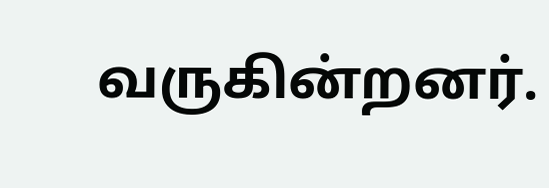வருகின்றனர்.